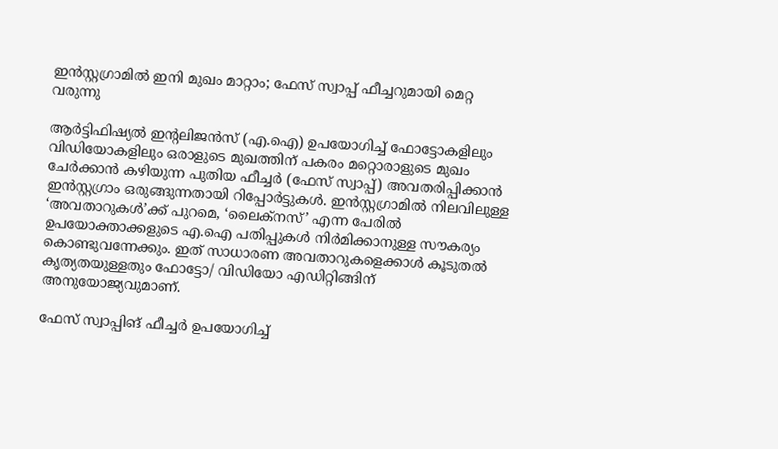ഇൻസ്റ്റഗ്രാമിൽ ഇനി മുഖം മാറ്റാം; ഫേസ് സ്വാപ്പ് ഫീച്ചറുമായി മെറ്റ വരുന്നു

ആർട്ടിഫിഷ്യൽ ഇന്റലിജൻസ് (എ.ഐ) ഉപയോഗിച്ച് ഫോട്ടോകളിലും വിഡിയോകളിലും ഒരാളുടെ മുഖത്തിന് പകരം മറ്റൊരാളുടെ മുഖം ചേർക്കാൻ കഴിയുന്ന പുതിയ ഫീച്ചർ (ഫേസ് സ്വാപ്പ്) അവതരിപ്പിക്കാൻ ഇൻസ്റ്റഗ്രാം ഒരുങ്ങുന്നതായി റിപ്പോർട്ടുകൾ. ഇൻസ്റ്റഗ്രാമിൽ നിലവിലുള്ള ‘അവതാറുകൾ’ക്ക് പുറമെ, ‘ലൈക്നസ്’ എന്ന പേരിൽ ഉപയോക്താക്കളുടെ എ.ഐ പതിപ്പുകൾ നിർമിക്കാനുള്ള സൗകര്യം കൊണ്ടുവന്നേക്കും. ഇത് സാധാരണ അവതാറുകളെക്കാൾ കൂടുതൽ കൃത്യതയുള്ളതും ഫോട്ടോ/ വിഡിയോ എഡിറ്റിങ്ങിന് അനുയോജ്യവുമാണ്.

ഫേസ് സ്വാപ്പിങ് ഫീച്ചർ ഉപയോഗിച്ച്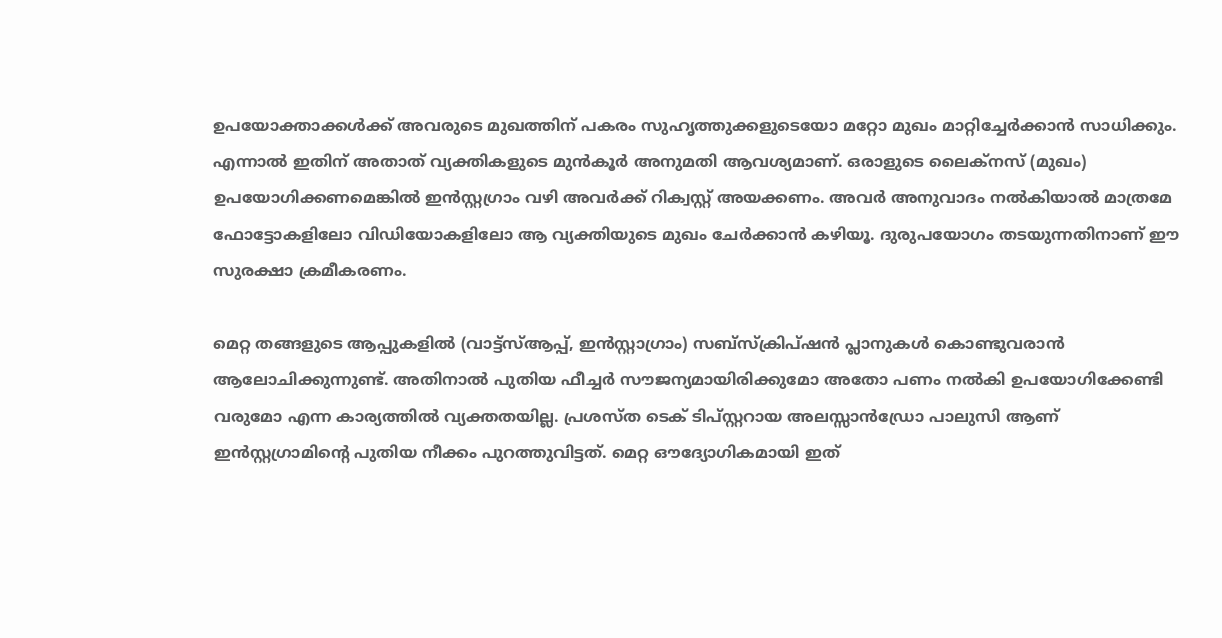ഉപയോക്താക്കൾക്ക് അവരുടെ മുഖത്തിന് പകരം സുഹൃത്തുക്കളുടെയോ മറ്റോ മുഖം മാറ്റിച്ചേർക്കാൻ സാധിക്കും. എന്നാൽ ഇതിന് അതാത് വ്യക്തികളുടെ മുൻകൂർ അനുമതി ആവശ്യമാണ്. ഒരാളുടെ ലൈക്നസ് (മുഖം) ഉപയോഗിക്കണമെങ്കിൽ ഇൻസ്റ്റഗ്രാം വഴി അവർക്ക് റിക്വസ്റ്റ് അയക്കണം. അവർ അനുവാദം നൽകിയാൽ മാത്രമേ ഫോട്ടോകളിലോ വിഡിയോകളിലോ ആ വ്യക്തിയുടെ മുഖം ചേർക്കാൻ കഴിയൂ. ദുരുപയോഗം തടയുന്നതിനാണ് ഈ സുരക്ഷാ ക്രമീകരണം.

മെറ്റ തങ്ങളുടെ ആപ്പുകളിൽ (വാട്ട്‌സ്ആപ്പ്, ഇൻസ്റ്റാഗ്രാം) സബ്സ്ക്രിപ്ഷൻ പ്ലാനുകൾ കൊണ്ടുവരാൻ ആലോചിക്കുന്നുണ്ട്. അതിനാൽ പുതിയ ഫീച്ചർ സൗജന്യമായിരിക്കുമോ അതോ പണം നൽകി ഉപയോഗിക്കേണ്ടി വരുമോ എന്ന കാര്യത്തിൽ വ്യക്തതയില്ല. പ്രശസ്ത ടെക് ടിപ്‌സ്റ്ററായ അലസ്സാൻഡ്രോ പാലുസി ആണ് ഇൻസ്റ്റഗ്രാമിന്റെ പുതിയ നീക്കം പുറത്തുവിട്ടത്. മെറ്റ ഔദ്യോഗികമായി ഇത്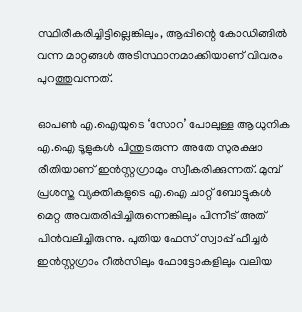സ്ഥിരീകരിച്ചിട്ടില്ലെങ്കിലും, ആപ്പിന്റെ കോഡിങ്ങിൽ വന്ന മാറ്റങ്ങൾ അടിസ്ഥാനമാക്കിയാണ് വിവരം പുറത്തുവന്നത്.

ഓപൺ എ.ഐയുടെ ‘സോറ’ പോലുള്ള ആധുനിക എ.ഐ ടൂളുകൾ പിന്തുടരുന്ന അതേ സുരക്ഷാ രീതിയാണ് ഇൻസ്റ്റഗ്രാമും സ്വീകരിക്കുന്നത്. മുമ്പ് പ്രശസ്ത വ്യക്തികളുടെ എ.ഐ ചാറ്റ് ബോട്ടുകൾ മെറ്റ അവതരിപ്പിച്ചിരുന്നെങ്കിലും പിന്നീട് അത് പിൻവലിച്ചിരുന്നു. പുതിയ ഫേസ് സ്വാപ്പ് ഫീച്ചർ ഇൻസ്റ്റഗ്രാം റീൽസിലും ഫോട്ടോകളിലും വലിയ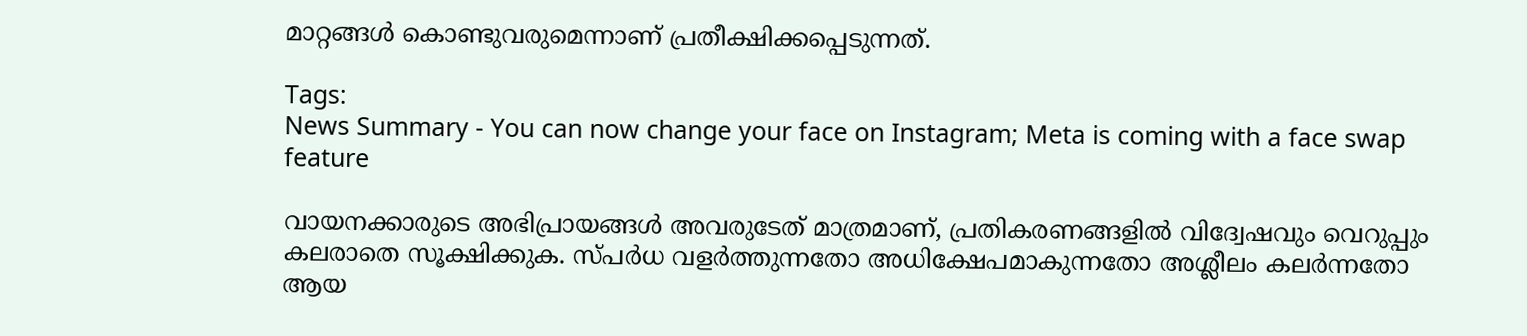മാറ്റങ്ങൾ കൊണ്ടുവരുമെന്നാണ് പ്രതീക്ഷിക്കപ്പെടുന്നത്.

Tags:
News Summary - You can now change your face on Instagram; Meta is coming with a face swap feature

വായനക്കാരുടെ അഭിപ്രായങ്ങള്‍ അവരുടേത് മാത്രമാണ്, പ്രതികരണങ്ങളിൽ വിദ്വേഷവും വെറുപ്പും കലരാതെ സൂക്ഷിക്കുക. സ്പർധ വളർത്തുന്നതോ അധിക്ഷേപമാകുന്നതോ അശ്ലീലം കലർന്നതോ ആയ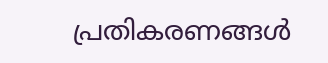പ്രതികരണങ്ങൾ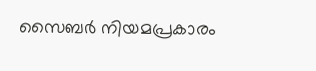സൈബർ നിയമപ്രകാരം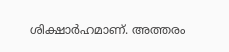ശിക്ഷാർഹമാണ്. അത്തരം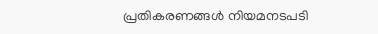പ്രതികരണങ്ങൾ നിയമനടപടി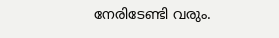നേരിടേണ്ടി വരും.